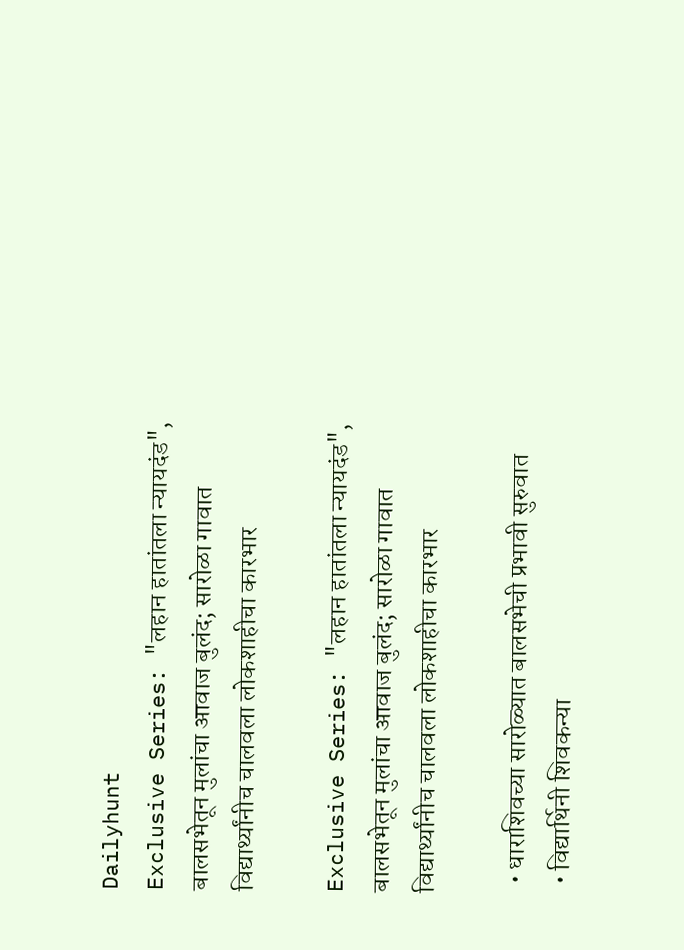Dailyhunt
Exclusive Series: "लहान हातांतला न्यायदंड", बालसभेतून मुलांचा आवाज बुलंद; सारोळा गावात विद्यार्थ्यांनीच चालवला लोकशाहीचा कारभार

Exclusive Series: "लहान हातांतला न्यायदंड", बालसभेतून मुलांचा आवाज बुलंद; सारोळा गावात विद्यार्थ्यांनीच चालवला लोकशाहीचा कारभार

  • धाराशिवच्या सारोळ्यात बालसभेची प्रभावी सुरुवात
  • विद्यार्थिनी शिवकन्या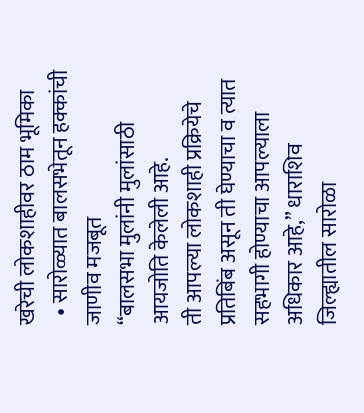खरेची लोकशाहीवर ठाम भूमिका
  • सारोळ्यात बालसभेतून हक्कांची जाणीव मजबूत
“बालसभा मुलांनी मुलांसाठी आयजोति केलेली आहे.
ती आपल्या लोकशाही प्रक्रियेचे प्रतिबिंब असून ती घेण्याचा व त्यात सहभागी होण्याचा आपल्याला अधिकार आहे,” धाराशिव जिल्ह्यातील सारोळा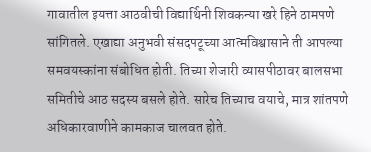गावातील इयत्ता आठवीची विद्यार्थिनी शिवकन्या खरे हिने ठामपणे सांगितले. एखाद्या अनुभवी संसदपटूच्या आत्मविश्वासाने ती आपल्या समवयस्कांना संबोधित होती. तिच्या शेजारी व्यासपीठावर बालसभा समितीचे आठ सदस्य बसले होते. सारेच तिच्याच वयाचे, मात्र शांतपणे अधिकारवाणीने कामकाज चालवत होते.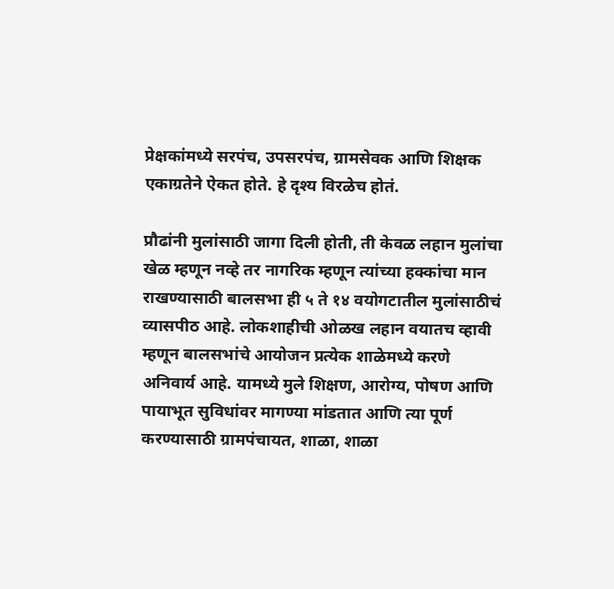प्रेक्षकांमध्ये सरपंच, उपसरपंच, ग्रामसेवक आणि शिक्षक एकाग्रतेने ऐकत होते. हे दृश्य विरळेच होतं.

प्रौढांनी मुलांसाठी जागा दिली होती, ती केवळ लहान मुलांचा खेळ म्हणून नव्हे तर नागरिक म्हणून त्यांच्या हक्कांचा मान राखण्यासाठी बालसभा ही ५ ते १४ वयोगटातील मुलांसाठीचं व्यासपीठ आहे. लोकशाहीची ओळख लहान वयातच व्हावी म्हणून बालसभांचे आयोजन प्रत्येक शाळेमध्ये करणे अनिवार्य आहे. यामध्ये मुले शिक्षण, आरोग्य, पोषण आणि पायाभूत सुविधांवर मागण्या मांडतात आणि त्या पूर्ण करण्यासाठी ग्रामपंचायत, शाळा, शाळा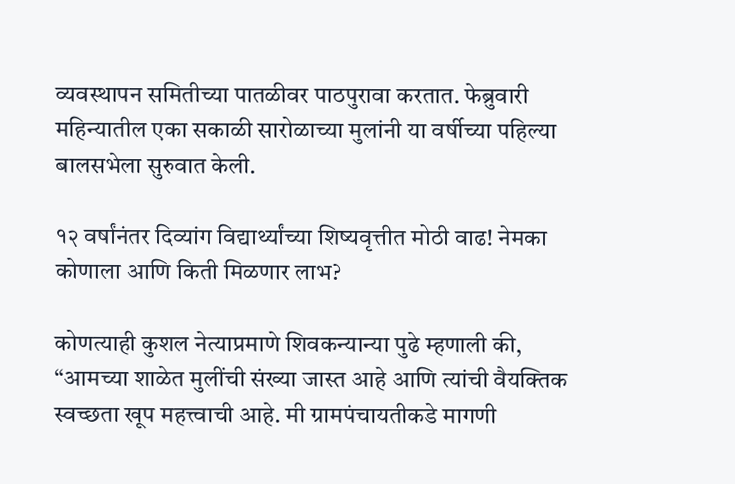व्यवस्थापन समितीच्या पातळीवर पाठपुरावा करतात. फेब्रुवारी महिन्यातील एका सकाळी सारोळाच्या मुलांनी या वर्षीच्या पहिल्या बालसभेला सुरुवात केली.

१२ वर्षांनंतर दिव्यांग विद्यार्थ्यांच्या शिष्यवृत्तीत मोठी वाढ! नेमका कोणाला आणि किती मिळणार लाभ?

कोणत्याही कुशल नेत्याप्रमाणे शिवकन्यान्या पुढे म्हणाली की, “आमच्या शाळेत मुलींची संख्या जास्त आहे आणि त्यांची वैयक्तिक स्वच्छता खूप महत्त्वाची आहे. मी ग्रामपंचायतीकडे मागणी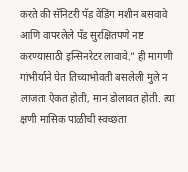करते की सॅनिटरी पॅड वेंडिंग मशीन बसवावे आणि वापरलेले पॅड सुरक्षितपणे नष्ट करण्यासाठी इन्सिनरेटर लावावे.” ही मागणी गांभीर्याने घेत तिच्याभोवती बसलेली मुले न लाजता ऐकत होती, मान डोलावत होती. त्या क्षणी मासिक पाळीची स्वच्छता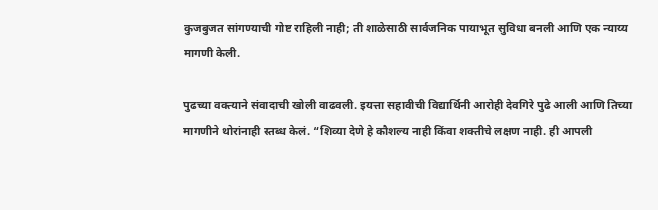कुजबुजत सांगण्याची गोष्ट राहिली नाही; ती शाळेसाठी सार्वजनिक पायाभूत सुविधा बनली आणि एक न्याय्य मागणी केली.

पुढच्या वक्त्याने संवादाची खोली वाढवली. इयत्ता सहावीची विद्यार्थिनी आरोही देवगिरे पुढे आली आणि तिच्या मागणीने थोरांनाही स्तब्ध केलं. “शिव्या देणे हे कौशल्य नाही किंवा शक्तीचे लक्षण नाही. ही आपली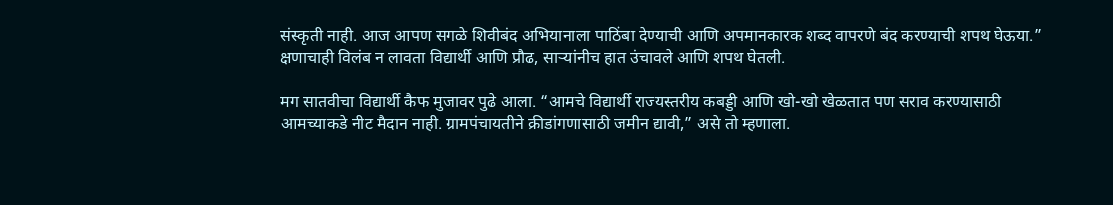संस्कृती नाही. आज आपण सगळे शिवीबंद अभियानाला पाठिंबा देण्याची आणि अपमानकारक शब्द वापरणे बंद करण्याची शपथ घेऊया.” क्षणाचाही विलंब न लावता विद्यार्थी आणि प्रौढ, साऱ्यांनीच हात उंचावले आणि शपथ घेतली.

मग सातवीचा विद्यार्थी कैफ मुजावर पुढे आला. “आमचे विद्यार्थी राज्यस्तरीय कबड्डी आणि खो-खो खेळतात पण सराव करण्यासाठी आमच्याकडे नीट मैदान नाही. ग्रामपंचायतीने क्रीडांगणासाठी जमीन द्यावी,” असे तो म्हणाला.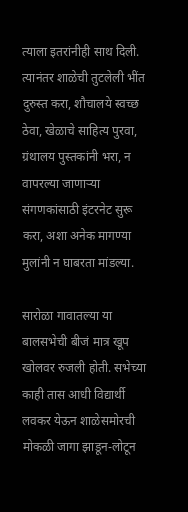त्याला इतरांनीही साथ दिली. त्यानंतर शाळेची तुटलेली भींत दुरुस्त करा, शौचालये स्वच्छ ठेवा, खेळाचे साहित्य पुरवा, ग्रंथालय पुस्तकांनी भरा, न वापरल्या जाणाऱ्या संगणकांसाठी इंटरनेट सुरू करा, अशा अनेक मागण्या मुलांनी न घाबरता मांडल्या.

सारोळा गावातल्या या बालसभेची बीजं मात्र खूप खोलवर रुजली होती. सभेच्या काही तास आधी विद्यार्थी लवकर येऊन शाळेसमोरची मोकळी जागा झाडून-लोटून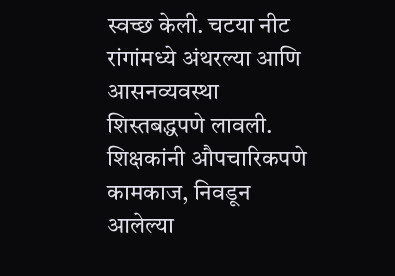स्वच्छ केली. चटया नीट रांगांमध्ये अंथरल्या आणि आसनव्यवस्था शिस्तबद्धपणे लावली. शिक्षकांनी औपचारिकपणे कामकाज, निवडून आलेल्या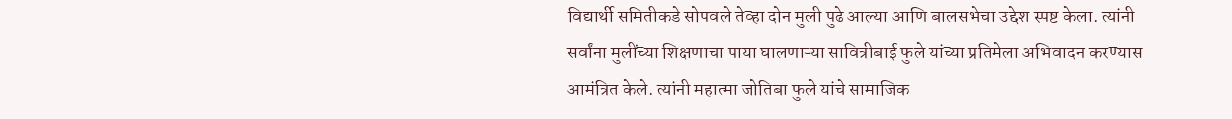विद्यार्थी समितीकडे सोपवले तेव्हा दोन मुली पुढे आल्या आणि बालसभेचा उद्देश स्पष्ट केला. त्यांनी सर्वांना मुलींच्या शिक्षणाचा पाया घालणाऱ्या सावित्रीबाई फुले यांच्या प्रतिमेला अभिवादन करण्यास आमंत्रित केले. त्यांनी महात्मा जोतिबा फुले यांचे सामाजिक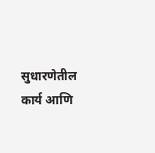सुधारणेतील कार्य आणि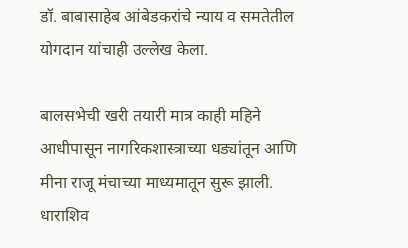डॉ. बाबासाहेब आंबेडकरांचे न्याय व समतेतील योगदान यांचाही उल्लेख केला.

बालसभेची खरी तयारी मात्र काही महिने आधीपासून नागरिकशास्त्राच्या धड्यांतून आणि मीना राजू मंचाच्या माध्यमातून सुरू झाली. धाराशिव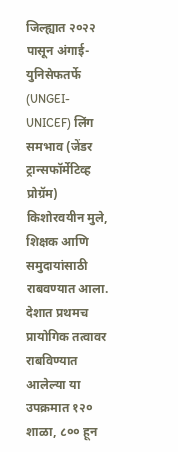जिल्ह्यात २०२२ पासून अंगाई-युनिसेफतर्फे (UNGEI-UNICEF) लिंग समभाव (जेंडर ट्रान्सफॉर्मेटिव्ह प्रोग्रॅम) किशोरवयीन मुले, शिक्षक आणि समुदायांसाठी राबवण्यात आला. देशात प्रथमच प्रायोगिक तत्वावर राबविण्यात आलेल्या या उपक्रमात १२० शाळा, ८०० हून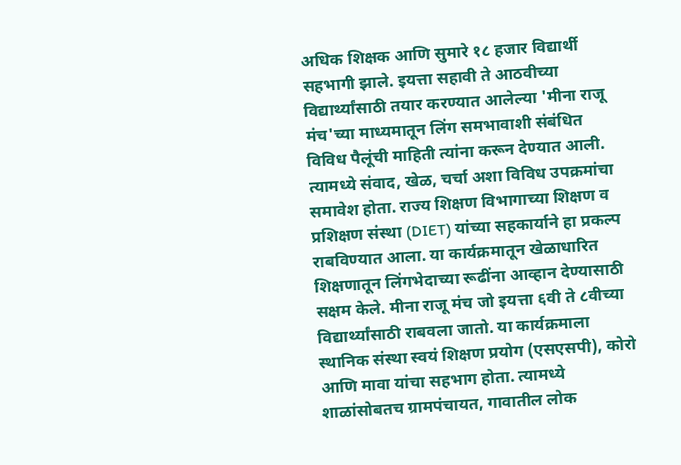अधिक शिक्षक आणि सुमारे १८ हजार विद्यार्थी सहभागी झाले. इयत्ता सहावी ते आठवीच्या विद्यार्थ्यांसाठी तयार करण्यात आलेल्या 'मीना राजू मंच'च्या माध्यमातून लिंग समभावाशी संबंधित विविध पैलूंची माहिती त्यांना करून देण्यात आली. त्यामध्ये संवाद, खेळ, चर्चा अशा विविध उपक्रमांचा समावेश होता. राज्य शिक्षण विभागाच्या शिक्षण व प्रशिक्षण संस्था (DIET) यांच्या सहकार्याने हा प्रकल्प राबविण्यात आला. या कार्यक्रमातून खेळाधारित शिक्षणातून लिंगभेदाच्या रूढींना आव्हान देण्यासाठी सक्षम केले. मीना राजू मंच जो इयत्ता ६वी ते ८वीच्या विद्यार्थ्यांसाठी राबवला जातो. या कार्यक्रमाला स्थानिक संस्था स्वयं शिक्षण प्रयोग (एसएसपी), कोरो आणि मावा यांचा सहभाग होता. त्यामध्ये शाळांसोबतच ग्रामपंचायत, गावातील लोक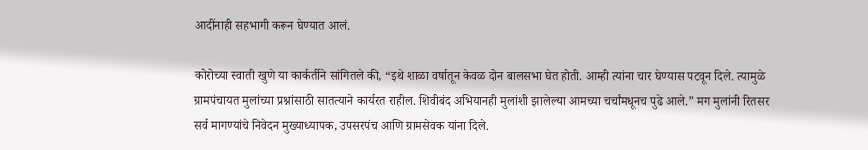आदींनाही सहभागी करून घेण्यात आलं.

कोरोच्या स्वाती खुणे या कार्कर्तीने सांगितले की, “इथे शाळा वर्षातून केवळ दोन बालसभा घेत होती. आम्ही त्यांना चार घेण्यास पटवून दिले. त्यामुळे ग्रामपंचायत मुलांच्या प्रश्नांसाठी सातत्याने कार्यरत राहील. शिवीबंद अभियानही मुलांशी झालेल्या आमच्या चर्चांमधूनच पुढे आले.” मग मुलांनी रितसर सर्व मागण्यांचे निवेदन मुख्याध्यापक, उपसरपंच आणि ग्रामसेवक यांना दिले.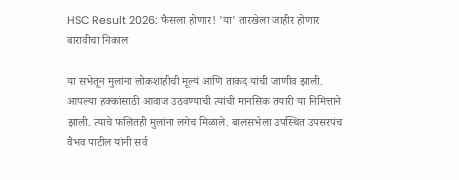HSC Result 2026: फैसला होणार! 'या' तारखेला जाहीर होणार बारावीचा निकाल

या सभेतून मुलांना लोकशाहीची मूल्यं आणि ताकद यांची जाणीव झाली. आपल्या हक्कांसाठी आवाज उठवण्याची त्यांची मानसिक तयारी या निमित्ताने झाली. त्याचे फलितही मुलांना लगेच मिळाले. बालसभेला उपस्थित उपसरपंच वैभव पाटील यांनी सर्व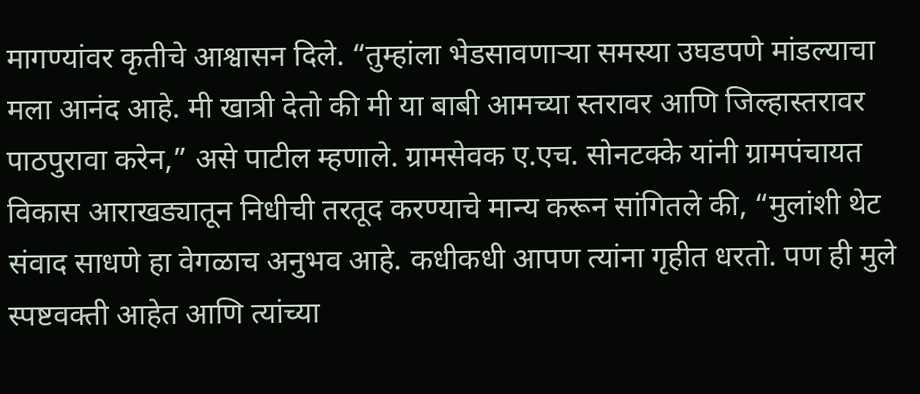मागण्यांवर कृतीचे आश्वासन दिले. “तुम्हांला भेडसावणाऱ्या समस्या उघडपणे मांडल्याचा मला आनंद आहे. मी खात्री देतो की मी या बाबी आमच्या स्तरावर आणि जिल्हास्तरावर पाठपुरावा करेन,” असे पाटील म्हणाले. ग्रामसेवक ए.एच. सोनटक्के यांनी ग्रामपंचायत विकास आराखड्यातून निधीची तरतूद करण्याचे मान्य करून सांगितले की, “मुलांशी थेट संवाद साधणे हा वेगळाच अनुभव आहे. कधीकधी आपण त्यांना गृहीत धरतो. पण ही मुले स्पष्टवक्ती आहेत आणि त्यांच्या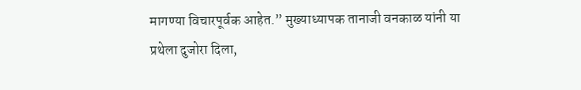मागण्या विचारपूर्वक आहेत.” मुख्याध्यापक तानाजी वनकाळ यांनी या प्रथेला दुजोरा दिला,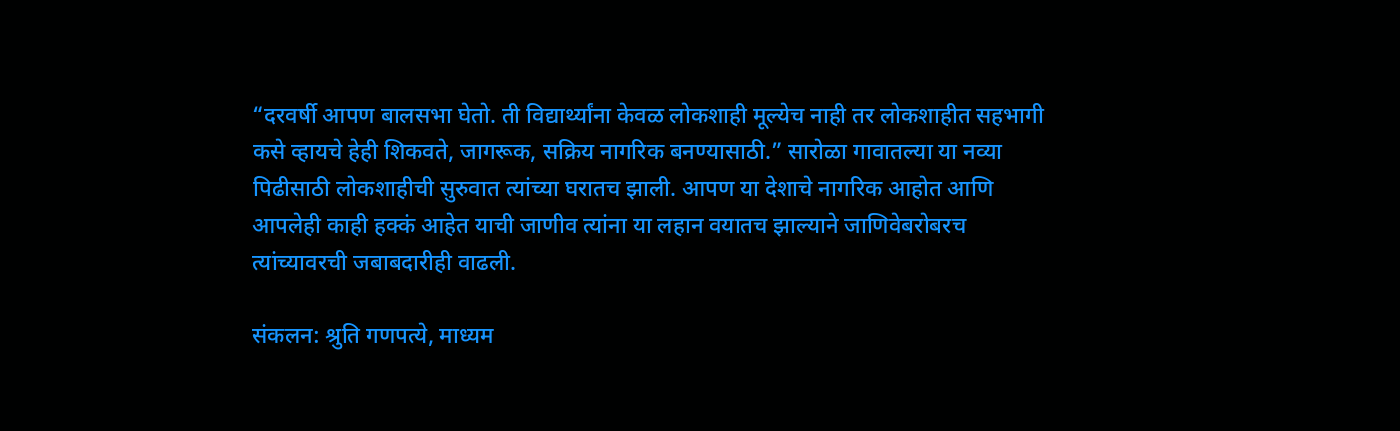“दरवर्षी आपण बालसभा घेतो. ती विद्यार्थ्यांना केवळ लोकशाही मूल्येच नाही तर लोकशाहीत सहभागी कसे व्हायचे हेही शिकवते, जागरूक, सक्रिय नागरिक बनण्यासाठी.” सारोळा गावातल्या या नव्या पिढीसाठी लोकशाहीची सुरुवात त्यांच्या घरातच झाली. आपण या देशाचे नागरिक आहोत आणि आपलेही काही हक्कं आहेत याची जाणीव त्यांना या लहान वयातच झाल्याने जाणिवेबरोबरच त्यांच्यावरची जबाबदारीही वाढली.

संकलन: श्रुति गणपत्ये, माध्यम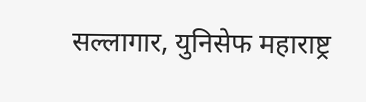सल्लागार, युनिसेफ महाराष्ट्र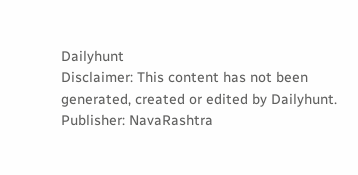Dailyhunt
Disclaimer: This content has not been generated, created or edited by Dailyhunt. Publisher: NavaRashtra